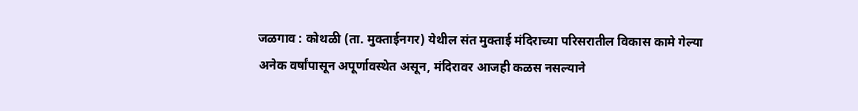जळगाव : कोथळी (ता. मुक्ताईनगर) येथील संत मुक्ताई मंदिराच्या परिसरातील विकास कामे गेल्या अनेक वर्षांपासून अपूर्णावस्थेत असून, मंदिरावर आजही कळस नसल्याने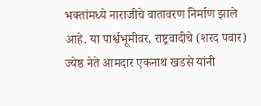भक्तांमध्ये नाराजीचे वातावरण निर्माण झाले आहे. या पार्श्वभूमीवर, राष्ट्रवादीचे (शरद पवार) ज्येष्ठ नेते आमदार एकनाथ खडसे यांनी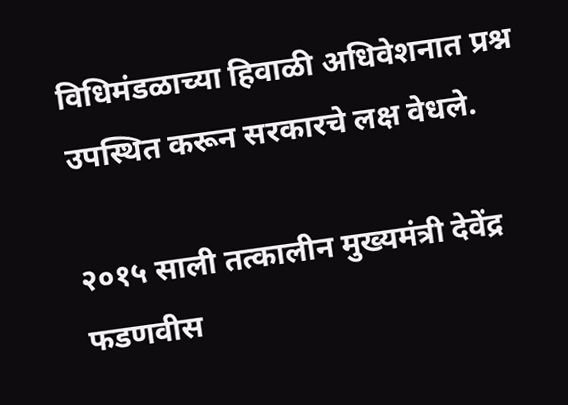विधिमंडळाच्या हिवाळी अधिवेशनात प्रश्न उपस्थित करून सरकारचे लक्ष वेधले.

२०१५ साली तत्कालीन मुख्यमंत्री देवेंद्र फडणवीस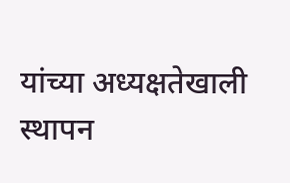यांच्या अध्यक्षतेखाली स्थापन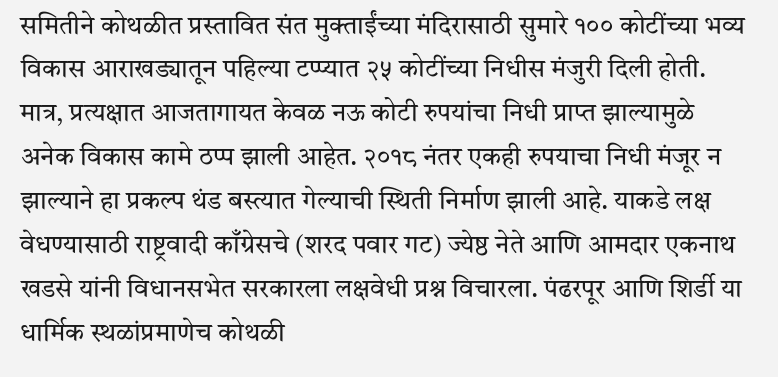समितीने कोथळीत प्रस्तावित संत मुक्ताईंच्या मंदिरासाठी सुमारे १०० कोटींच्या भव्य विकास आराखड्यातून पहिल्या टप्प्यात २५ कोटींच्या निधीस मंजुरी दिली होती. मात्र, प्रत्यक्षात आजतागायत केवळ नऊ कोटी रुपयांचा निधी प्राप्त झाल्यामुळे अनेक विकास कामे ठप्प झाली आहेत. २०१८ नंतर एकही रुपयाचा निधी मंजूर न झाल्याने हा प्रकल्प थंड बस्त्यात गेल्याची स्थिती निर्माण झाली आहे. याकडे लक्ष वेधण्यासाठी राष्ट्रवादी काँग्रेसचे (शरद पवार गट) ज्येष्ठ नेते आणि आमदार एकनाथ खडसे यांनी विधानसभेत सरकारला लक्षवेधी प्रश्न विचारला. पंढरपूर आणि शिर्डी या धार्मिक स्थळांप्रमाणेच कोथळी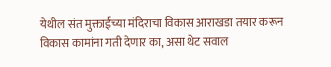येथील संत मुक्ताईंच्या मंदिराचा विकास आराखडा तयार करून विकास कामांना गती देणार का, असा थेट सवाल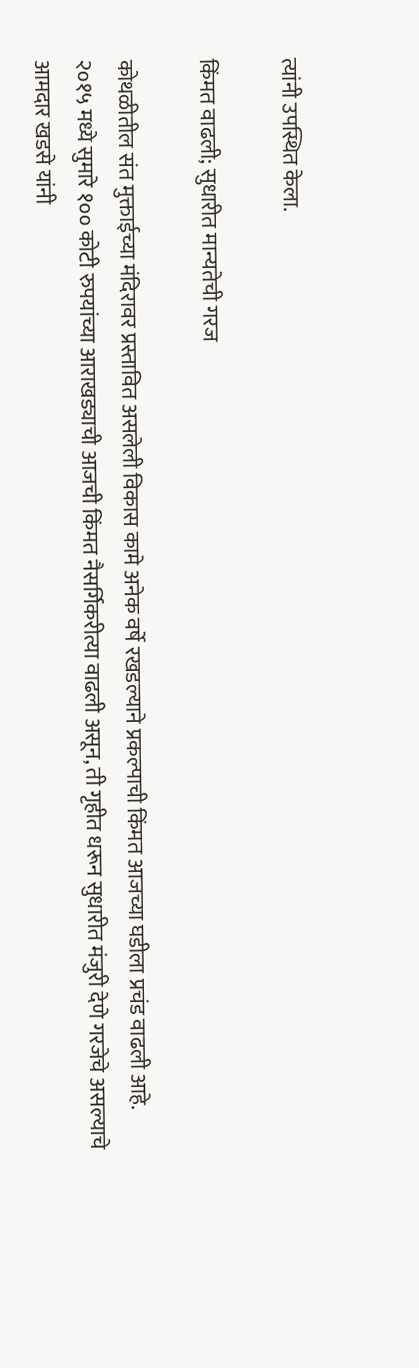त्यांनी उपस्थित केला.

किंमत वाढली; सुधारीत मान्यतेची गरज

कोथळीतील संत मुक्ताईच्या मंदिरावर प्रस्तावित असलेली विकास कामे अनेक वर्षे रखडल्याने प्रकल्पाची किंमत आजच्या घडीला प्रचंड वाढली आहे. २०१५ मध्ये सुमारे १०० कोटी रुपयांच्या आराखड्याची आजची किंमत नैसर्गिकरीत्या वाढली असून, ती गृहीत धरून सुधारीत मंजुरी देणे गरजेचे असल्याचे आमदार खडसे यांनी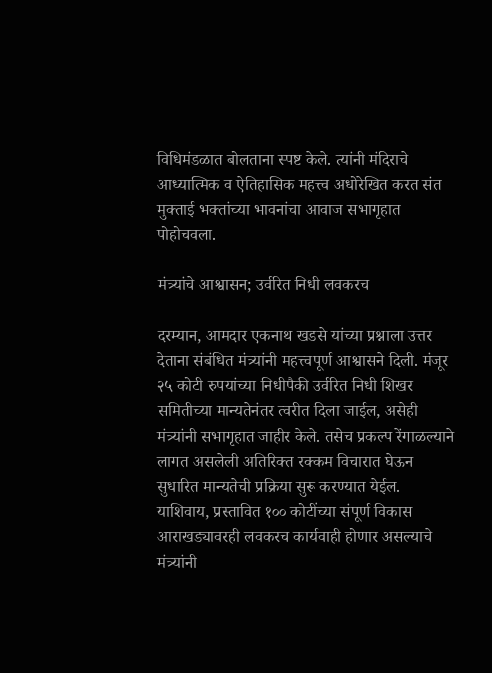विधिमंडळात बोलताना स्पष्ट केले. त्यांनी मंदिराचे आध्यात्मिक व ऐतिहासिक महत्त्व अधोरेखित करत संत मुक्ताई भक्तांच्या भावनांचा आवाज सभागृहात पोहोचवला.

मंत्र्यांचे आश्वासन; उर्वरित निधी लवकरच

दरम्यान, आमदार एकनाथ खडसे यांच्या प्रश्नाला उत्तर देताना संबंधित मंत्र्यांनी महत्त्वपूर्ण आश्वासने दिली. मंजूर २५ कोटी रुपयांच्या निधीपैकी उर्वरित निधी शिखर समितीच्या मान्यतेनंतर त्वरीत दिला जाईल, असेही मंत्र्यांनी सभागृहात जाहीर केले. तसेच प्रकल्प रेंगाळल्याने लागत असलेली अतिरिक्त रक्कम विचारात घेऊन सुधारित मान्यतेची प्रक्रिया सुरू करण्यात येईल. याशिवाय, प्रस्तावित १०० कोटींच्या संपूर्ण विकास आराखड्यावरही लवकरच कार्यवाही होणार असल्याचे मंत्र्यांनी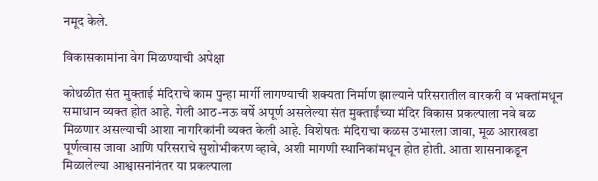नमूद केले.

विकासकामांना वेग मिळण्याची अपेक्षा

कोथळीत संत मुक्ताई मंदिराचे काम पुन्हा मार्गी लागण्याची शक्यता निर्माण झाल्याने परिसरातील वारकरी व भक्तांमधून समाधान व्यक्त होत आहे. गेली आठ-नऊ वर्षे अपूर्ण असलेल्या संत मुक्ताईंच्या मंदिर विकास प्रकल्पाला नवे बळ मिळणार असल्याची आशा नागरिकांनी व्यक्त केली आहे. विशेषतः मंदिराचा कळस उभारला जावा, मूळ आराखडा पूर्णत्वास जावा आणि परिसराचे सुशोभीकरण व्हावे, अशी मागणी स्थानिकांमधून होत होती. आता शासनाकडून मिळालेल्या आश्वासनांनंतर या प्रकल्पाला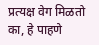प्रत्यक्ष वेग मिळतो का, हे पाहणे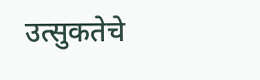उत्सुकतेचे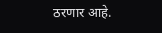ठरणार आहे.